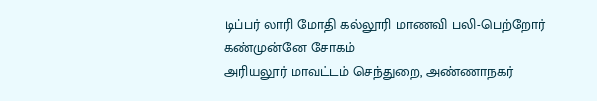டிப்பர் லாரி மோதி கல்லூரி மாணவி பலி-பெற்றோர் கண்முன்னே சோகம்
அரியலூர் மாவட்டம் செந்துறை, அண்ணாநகர்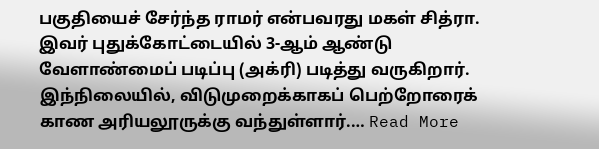பகுதியைச் சேர்ந்த ராமர் என்பவரது மகள் சித்ரா. இவர் புதுக்கோட்டையில் 3-ஆம் ஆண்டு வேளாண்மைப் படிப்பு (அக்ரி) படித்து வருகிறார். இந்நிலையில், விடுமுறைக்காகப் பெற்றோரைக் காண அரியலூருக்கு வந்துள்ளார்.… Read More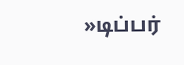»டிப்பர்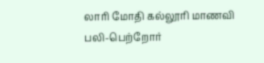லாரி மோதி கல்லூரி மாணவி பலி-பெற்றோர்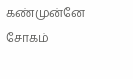கண்முன்னே சோகம்